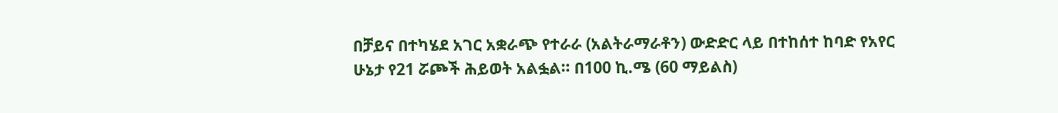በቻይና በተካሄደ አገር አቋራጭ የተራራ (አልትራማራቶን) ውድድር ላይ በተከሰተ ከባድ የአየር ሁኔታ የ21 ሯጮች ሕይወት አልፏል። በ100 ኪ.ሜ (60 ማይልስ)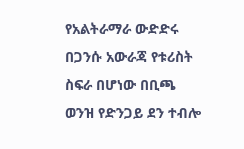የአልትራማራ ውድድሩ በጋንሱ አውራጃ የቱሪስት ስፍራ በሆነው በቢጫ ወንዝ የድንጋይ ደን ተብሎ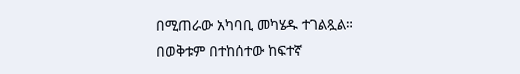በሚጠራው አካባቢ መካሄዱ ተገልጿል።
በወቅቱም በተከሰተው ከፍተኛ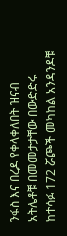ንፋስ እና በረዶ የቀላቀለበት ዝናብ አትሌቶቹ በመመታታቸው በውድድሩ ከተሳፉ 172 ሯጮች መካከል አንዳንዶቹ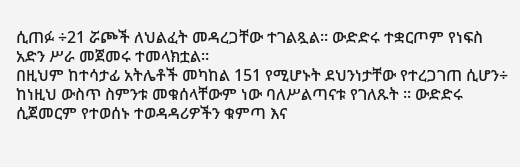ሲጠፉ ÷21 ሯጮች ለህልፈት መዳረጋቸው ተገልጿል። ውድድሩ ተቋርጦም የነፍስ አድን ሥራ መጀመሩ ተመላክቷል።
በዚህም ከተሳታፊ አትሌቶች መካከል 151 የሚሆኑት ደህንነታቸው የተረጋገጠ ሲሆን÷ ከነዚህ ውስጥ ስምንቱ መቁሰላቸውም ነው ባለሥልጣናቱ የገለጹት ፡፡ ውድድሩ ሲጀመርም የተወሰኑ ተወዳዳሪዎችን ቁምጣ እና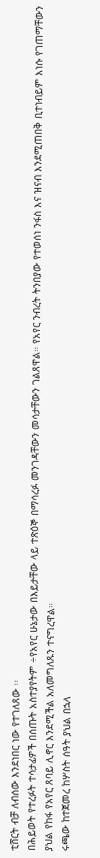ቲሸርት ብቻ ለብሰው እንደነበር ነው የተገለጸው ፡፡
በሕይወት የተረፉት ተሳታፊዎች በሰጡት አስተያየትም ÷የአየር ሁኔታው በእይታቸው ላይ ተጽዕኞ በማሳረፉ መንገዳቸውን መሳታቸውን ገልጸዋል። የአየር ንብረት ትንበያው የተወሰነ ንፋስ እና ዝናብ እንደሚጠበቅ ቢተነብይም እነሱ የገጠማቸውን ያህል የከፋ የአየር ጸባይ ሊኖር እንደሚችል አለመግለጹን ተናግረዋል።
ሩጫው ከተጀመረ ከሦስት ሰዓት ያህል በኋላ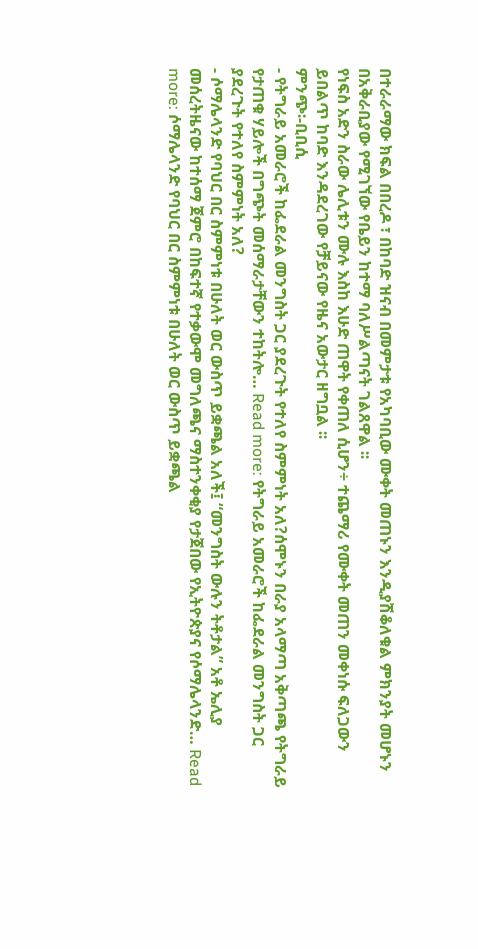በተራራማው ክፍል በበረዶ ፣ በከባድ ዝናብ በመምታቱ የአካባቢው ሙቀት መጠኑን እንዲያሽቆለቁል ምክንያት መሆኑን በአቅራቢያው የሚገኘው የቤይን ከተማ ባለሥልጣናት ገልጸዋል ፡፡
የነፍስ አድን ስራው ሌሊቱን ሙሉ እስከ እሁድ ጠዋት የቀጠለ ሲሆን÷ ተጨማሪ የሙቀት መጠን መቀነሱ ፍለጋውን ይበልጥ ከባድ እንዳደረገው የቻይናው የዜና አውታር ዘግቧል ፡፡
ምንጭ፡-ቢቢሲ
- የትግራይ አመራሮች ከፌደራል መንግስት ጋር ያደረጉት የተለየ ስምምነት አለ?ሰሞኑን በራያ አላማጣ አቅጣጫ የትግራይ የታጠቁ ሃይሎች በግጭት መሰማራታቸውን ተከትሎ… Read more: የትግራይ አመራሮች ከፌደራል መንግስት ጋር ያደረጉት የተለየ ስምምነት አለ?
- ሶማሌላንድ የባህር በር ስምምነቱ በሁለት ወር ውስጥ ይቋጫል አለች፤ “መንግስት ውሉን ትቶታል” አቶ ኤሊያ መሰረትዜናው ከተሰማ ጀምሮ በከፍተኛ የተቃውሞ መግለጫና ማስተንቀቂያ የታጀበው የኢትዮጵያና የሶማሌላንድ… Read more: ሶማሌላንድ የባህር በር ስምምነቱ በሁለት ወር ውስጥ ይቋጫል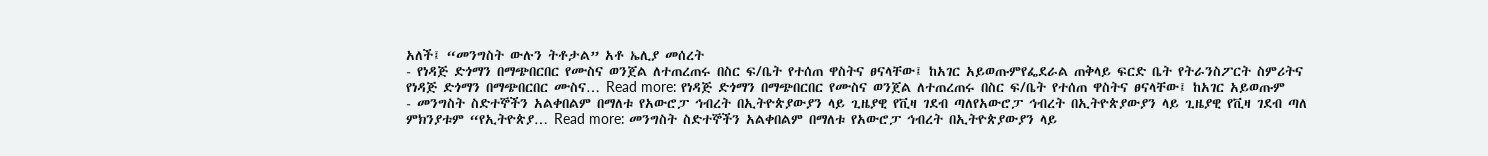አለች፤ “መንግስት ውሉን ትቶታል” አቶ ኤሊያ መሰረት
- የነዳጅ ድጎማን በማጭበርበር የሙስና ወንጀል ለተጠረጠሩ በስር ፍ/ቤት የተሰጠ ዋስትና ፀናላቸው፤ ከአገር አይወጡምየፌደራል ጠቅላይ ፍርድ ቤት የትራንስፖርት ስምሪትና የነዳጅ ድጎማን በማጭበርበር ሙስና… Read more: የነዳጅ ድጎማን በማጭበርበር የሙስና ወንጀል ለተጠረጠሩ በስር ፍ/ቤት የተሰጠ ዋስትና ፀናላቸው፤ ከአገር አይወጡም
- መንግስት ስድተኞችን አልቀበልም በማለቱ የአውሮፓ ኅብረት በኢትዮጵያውያን ላይ ጊዜያዊ የቪዛ ገደብ ጣለየአውሮፓ ኅብረት በኢትዮጵያውያን ላይ ጊዜያዊ የቪዛ ገደብ ጣለ ምክንያቱም “የኢትዮጵያ… Read more: መንግስት ስድተኞችን አልቀበልም በማለቱ የአውሮፓ ኅብረት በኢትዮጵያውያን ላይ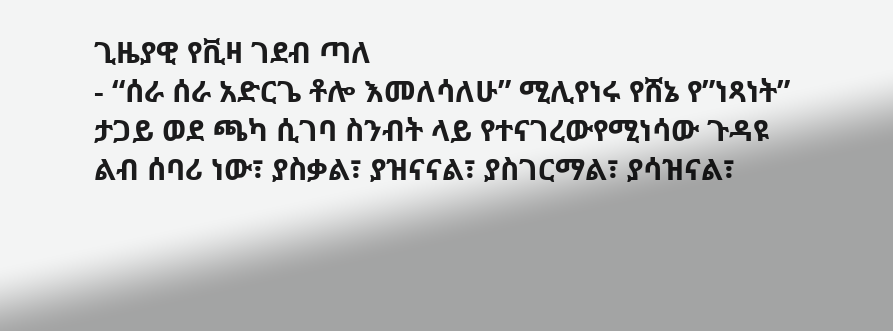ጊዜያዊ የቪዛ ገደብ ጣለ
- “ሰራ ሰራ አድርጌ ቶሎ እመለሳለሁ” ሚሊየነሩ የሸኔ የ”ነጻነት” ታጋይ ወደ ጫካ ሲገባ ስንብት ላይ የተናገረውየሚነሳው ጉዳዩ ልብ ሰባሪ ነው፣ ያስቃል፣ ያዝናናል፣ ያስገርማል፣ ያሳዝናል፣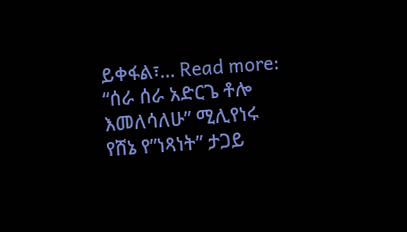ይቀፋል፣… Read more: “ሰራ ሰራ አድርጌ ቶሎ እመለሳለሁ” ሚሊየነሩ የሸኔ የ”ነጻነት” ታጋይ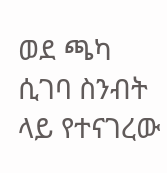ወደ ጫካ ሲገባ ስንብት ላይ የተናገረው